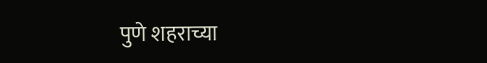पुणे शहराच्या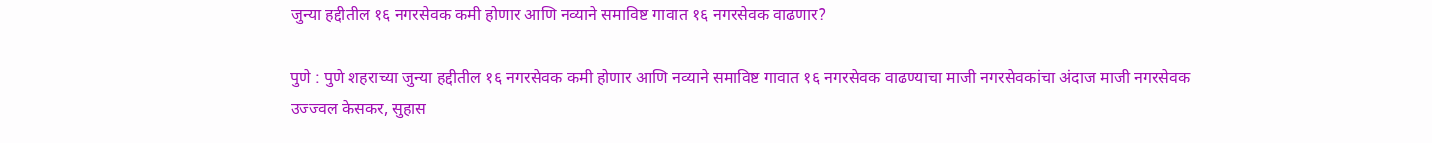जुन्या हद्दीतील १६ नगरसेवक कमी होणार आणि नव्याने समाविष्ट गावात १६ नगरसेवक वाढणार?

पुणे : पुणे शहराच्या जुन्या हद्दीतील १६ नगरसेवक कमी होणार आणि नव्याने समाविष्ट गावात १६ नगरसेवक वाढण्याचा माजी नगरसेवकांचा अंदाज माजी नगरसेवक उज्ज्वल केसकर, सुहास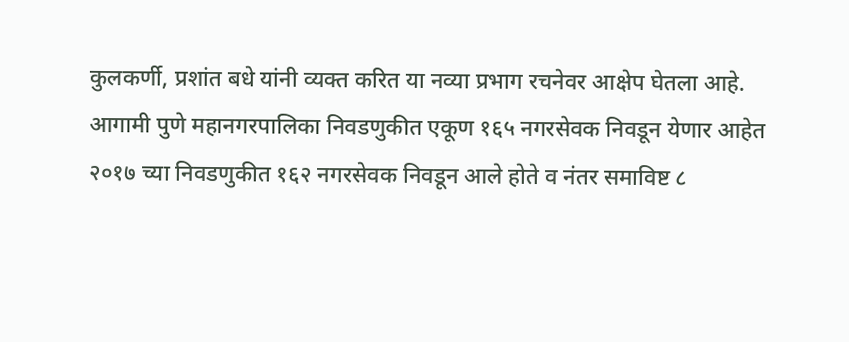कुलकर्णी, प्रशांत बधे यांनी व्यक्त करित या नव्या प्रभाग रचनेवर आक्षेप घेतला आहे.
आगामी पुणे महानगरपालिका निवडणुकीत एकूण १६५ नगरसेवक निवडून येणार आहेत २०१७ च्या निवडणुकीत १६२ नगरसेवक निवडून आले होते व नंतर समाविष्ट ८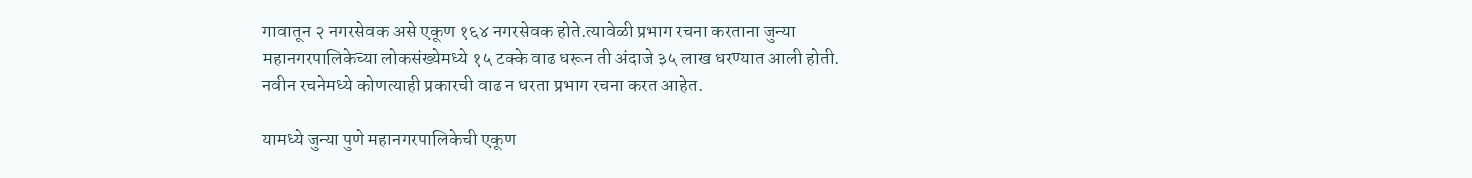गावातून २ नगरसेवक असे एकूण १६४ नगरसेवक होते.त्यावेळी प्रभाग रचना करताना जुन्या महानगरपालिकेच्या लोकसंख्येमध्ये १५ टक्के वाढ धरून ती अंदाजे ३५ लाख धरण्यात आली होती. नवीन रचनेमध्ये कोणत्याही प्रकारची वाढ न धरता प्रभाग रचना करत आहेत.

यामध्ये जुन्या पुणे महानगरपालिकेची एकूण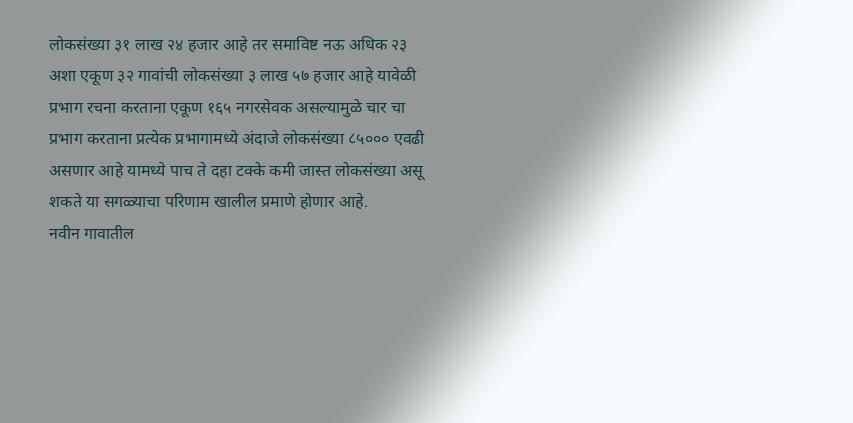लोकसंख्या ३१ लाख २४ हजार आहे तर समाविष्ट नऊ अधिक २३ अशा एकूण ३२ गावांची लोकसंख्या ३ लाख ५७ हजार आहे यावेळी प्रभाग रचना करताना एकूण १६५ नगरसेवक असल्यामुळे चार चा प्रभाग करताना प्रत्येक प्रभागामध्ये अंदाजे लोकसंख्या ८५००० एवढी असणार आहे यामध्ये पाच ते दहा टक्के कमी जास्त लोकसंख्या असू शकते या सगळ्याचा परिणाम खालील प्रमाणे होणार आहे.
नवीन गावातील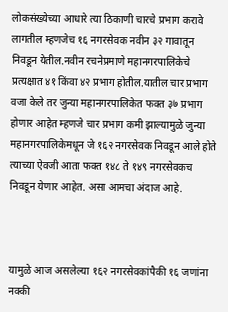लोकसंख्येच्या आधारे त्या ठिकाणी चारचे प्रभाग करावे लागतील म्हणजेच १६ नगरसेवक नवीन ३२ गावातून निवडून येतील.नवीन रचनेप्रमाणे महानगरपालिकेचे प्रत्यक्षात ४१ किंवा ४२ प्रभाग होतील.यातील चार प्रभाग वजा केले तर जुन्या महानगरपालिकेत फक्त ३७ प्रभाग होणार आहेत म्हणजे चार प्रभाग कमी झाल्यामुळे जुन्या महानगरपालिकेमधून जे १६२ नगरसेवक निवडून आले होते त्याच्या ऐवजी आता फक्त १४८ ते १४९ नगरसेवकच निवडून येणार आहेत. असा आमचा अंदाज आहे.



यामुळे आज असलेल्या १६२ नगरसेवकांपैकी १६ जणांना नक्की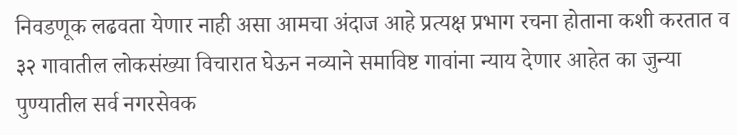निवडणूक लढवता येणार नाही असा आमचा अंदाज आहे प्रत्यक्ष प्रभाग रचना होताना कशी करतात व ३२ गावातील लोकसंख्या विचारात घेऊन नव्याने समाविष्ट गावांना न्याय देणार आहेत का जुन्या पुण्यातील सर्व नगरसेवक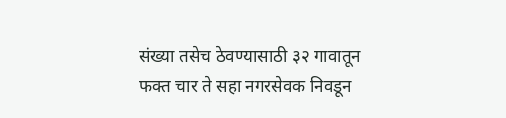संख्या तसेच ठेवण्यासाठी ३२ गावातून फक्त चार ते सहा नगरसेवक निवडून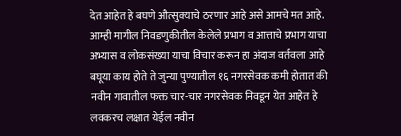देत आहेत हे बघणे औत्सुक्याचे ठरणार आहे असे आमचे मत आहे.
आम्ही मागील निवडणुकीतील केलेले प्रभाग व आत्ताचे प्रभाग याचा अभ्यास व लोकसंख्या याचा विचार करून हा अंदाज वर्तवला आहे बघूया काय होते ते जुन्या पुण्यातील १६ नगरसेवक कमी होतात की नवीन गावातील फक्त चार-चार नगरसेवक निवडून येत आहेत हे लवकरच लक्षात येईल नवीन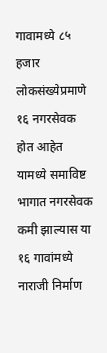गावामध्ये ८५ हजार लोकसंख्येप्रमाणे १६ नगरसेवक होत आहेत यामध्ये समाविष्ट भागात नगरसेवक कमी झाल्यास या १६ गावांमध्ये नाराजी निर्माण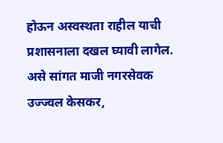होऊन अस्वस्थता राहील याची प्रशासनाला दखल घ्यावी लागेल. असे सांगत माजी नगरसेवक उज्ज्वल केसकर,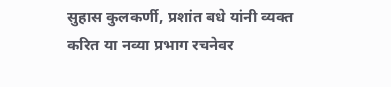सुहास कुलकर्णी, प्रशांत बधे यांनी व्यक्त करित या नव्या प्रभाग रचनेवर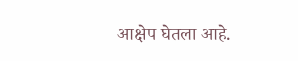आक्षेप घेतला आहे.